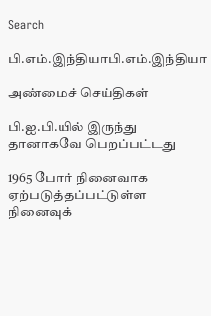Search

பி.எம்.இந்தியாபி.எம்.இந்தியா

அண்மைச் செய்திகள்

பி.ஐ.பி.யில் இருந்து தானாகவே பெறப்பட்டது

1965 போர் நினைவாக ஏற்படுத்தப்பட்டுள்ள நினைவுக்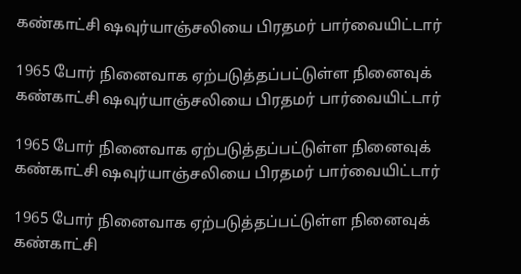கண்காட்சி ஷவுர்யாஞ்சலியை பிரதமர் பார்வையிட்டார்

1965 போர் நினைவாக ஏற்படுத்தப்பட்டுள்ள நினைவுக் கண்காட்சி ஷவுர்யாஞ்சலியை பிரதமர் பார்வையிட்டார்

1965 போர் நினைவாக ஏற்படுத்தப்பட்டுள்ள நினைவுக் கண்காட்சி ஷவுர்யாஞ்சலியை பிரதமர் பார்வையிட்டார்

1965 போர் நினைவாக ஏற்படுத்தப்பட்டுள்ள நினைவுக் கண்காட்சி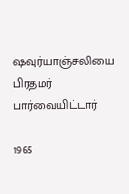ஷவுர்யாஞ்சலியை பிரதமர் பார்வையிட்டார்

1965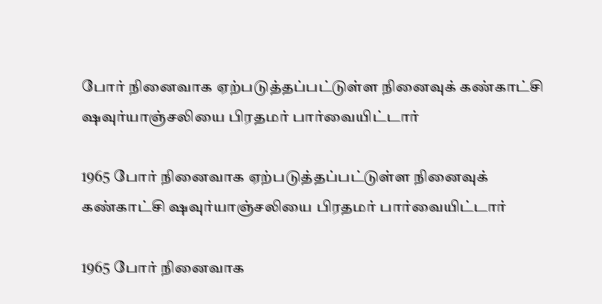போர் நினைவாக ஏற்படுத்தப்பட்டுள்ள நினைவுக் கண்காட்சி ஷவுர்யாஞ்சலியை பிரதமர் பார்வையிட்டார்

1965 போர் நினைவாக ஏற்படுத்தப்பட்டுள்ள நினைவுக் கண்காட்சி ஷவுர்யாஞ்சலியை பிரதமர் பார்வையிட்டார்

1965 போர் நினைவாக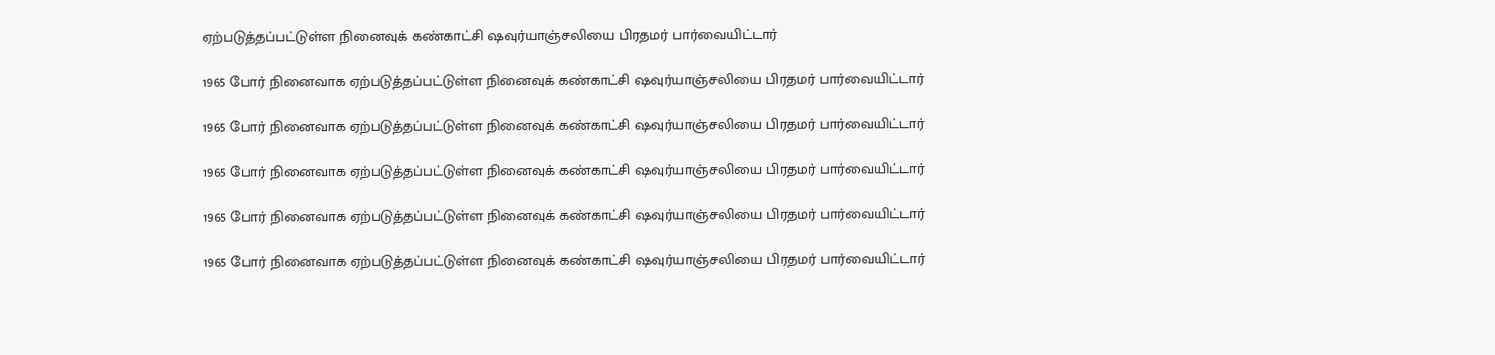ஏற்படுத்தப்பட்டுள்ள நினைவுக் கண்காட்சி ஷவுர்யாஞ்சலியை பிரதமர் பார்வையிட்டார்

1965 போர் நினைவாக ஏற்படுத்தப்பட்டுள்ள நினைவுக் கண்காட்சி ஷவுர்யாஞ்சலியை பிரதமர் பார்வையிட்டார்

1965 போர் நினைவாக ஏற்படுத்தப்பட்டுள்ள நினைவுக் கண்காட்சி ஷவுர்யாஞ்சலியை பிரதமர் பார்வையிட்டார்

1965 போர் நினைவாக ஏற்படுத்தப்பட்டுள்ள நினைவுக் கண்காட்சி ஷவுர்யாஞ்சலியை பிரதமர் பார்வையிட்டார்

1965 போர் நினைவாக ஏற்படுத்தப்பட்டுள்ள நினைவுக் கண்காட்சி ஷவுர்யாஞ்சலியை பிரதமர் பார்வையிட்டார்

1965 போர் நினைவாக ஏற்படுத்தப்பட்டுள்ள நினைவுக் கண்காட்சி ஷவுர்யாஞ்சலியை பிரதமர் பார்வையிட்டார்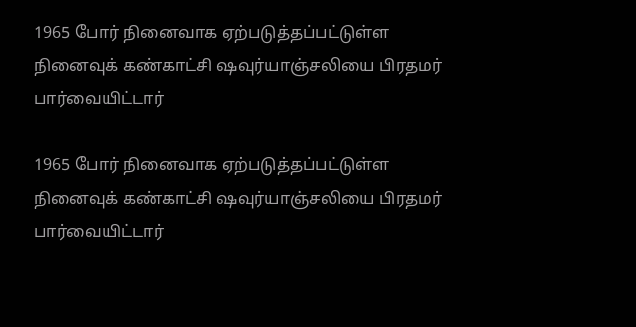1965 போர் நினைவாக ஏற்படுத்தப்பட்டுள்ள நினைவுக் கண்காட்சி ஷவுர்யாஞ்சலியை பிரதமர் பார்வையிட்டார்

1965 போர் நினைவாக ஏற்படுத்தப்பட்டுள்ள நினைவுக் கண்காட்சி ஷவுர்யாஞ்சலியை பிரதமர் பார்வையிட்டார்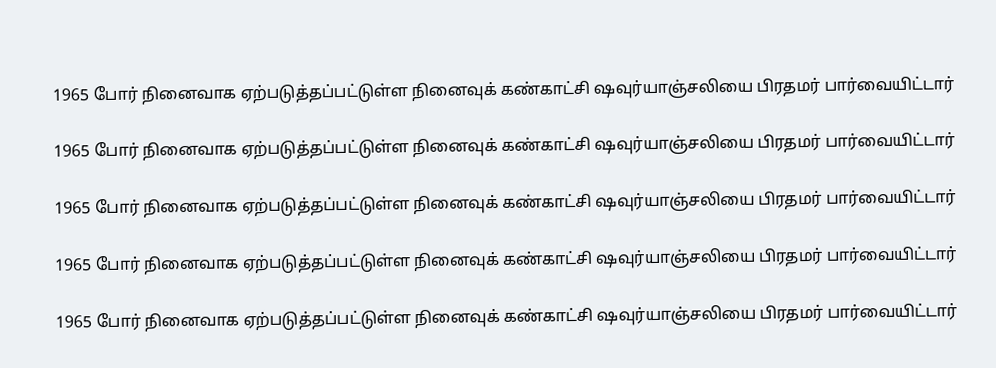1965 போர் நினைவாக ஏற்படுத்தப்பட்டுள்ள நினைவுக் கண்காட்சி ஷவுர்யாஞ்சலியை பிரதமர் பார்வையிட்டார்

1965 போர் நினைவாக ஏற்படுத்தப்பட்டுள்ள நினைவுக் கண்காட்சி ஷவுர்யாஞ்சலியை பிரதமர் பார்வையிட்டார்

1965 போர் நினைவாக ஏற்படுத்தப்பட்டுள்ள நினைவுக் கண்காட்சி ஷவுர்யாஞ்சலியை பிரதமர் பார்வையிட்டார்

1965 போர் நினைவாக ஏற்படுத்தப்பட்டுள்ள நினைவுக் கண்காட்சி ஷவுர்யாஞ்சலியை பிரதமர் பார்வையிட்டார்

1965 போர் நினைவாக ஏற்படுத்தப்பட்டுள்ள நினைவுக் கண்காட்சி ஷவுர்யாஞ்சலியை பிரதமர் பார்வையிட்டார்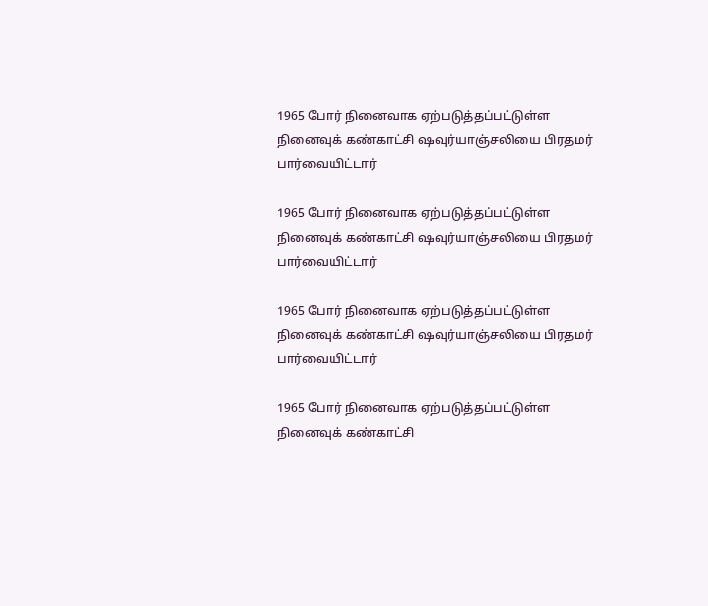1965 போர் நினைவாக ஏற்படுத்தப்பட்டுள்ள நினைவுக் கண்காட்சி ஷவுர்யாஞ்சலியை பிரதமர் பார்வையிட்டார்

1965 போர் நினைவாக ஏற்படுத்தப்பட்டுள்ள நினைவுக் கண்காட்சி ஷவுர்யாஞ்சலியை பிரதமர் பார்வையிட்டார்

1965 போர் நினைவாக ஏற்படுத்தப்பட்டுள்ள நினைவுக் கண்காட்சி ஷவுர்யாஞ்சலியை பிரதமர் பார்வையிட்டார்

1965 போர் நினைவாக ஏற்படுத்தப்பட்டுள்ள நினைவுக் கண்காட்சி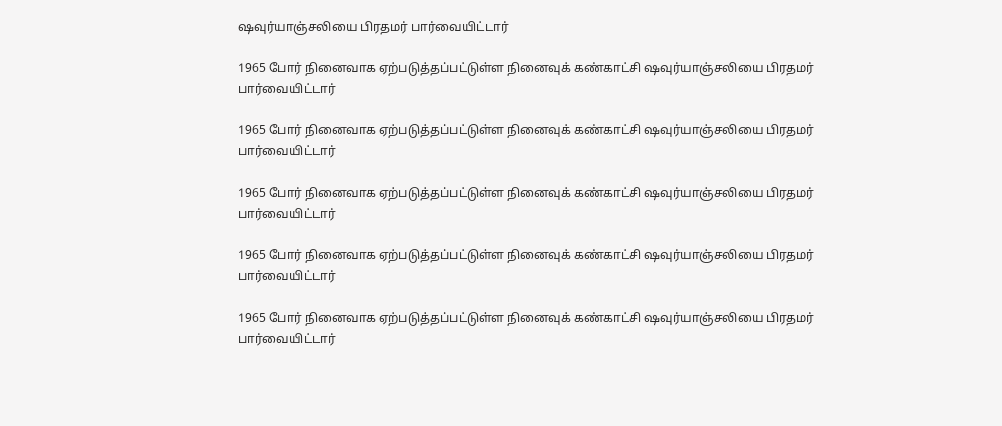ஷவுர்யாஞ்சலியை பிரதமர் பார்வையிட்டார்

1965 போர் நினைவாக ஏற்படுத்தப்பட்டுள்ள நினைவுக் கண்காட்சி ஷவுர்யாஞ்சலியை பிரதமர் பார்வையிட்டார்

1965 போர் நினைவாக ஏற்படுத்தப்பட்டுள்ள நினைவுக் கண்காட்சி ஷவுர்யாஞ்சலியை பிரதமர் பார்வையிட்டார்

1965 போர் நினைவாக ஏற்படுத்தப்பட்டுள்ள நினைவுக் கண்காட்சி ஷவுர்யாஞ்சலியை பிரதமர் பார்வையிட்டார்

1965 போர் நினைவாக ஏற்படுத்தப்பட்டுள்ள நினைவுக் கண்காட்சி ஷவுர்யாஞ்சலியை பிரதமர் பார்வையிட்டார்

1965 போர் நினைவாக ஏற்படுத்தப்பட்டுள்ள நினைவுக் கண்காட்சி ஷவுர்யாஞ்சலியை பிரதமர் பார்வையிட்டார்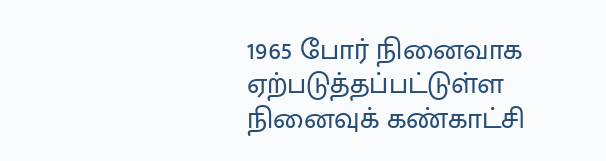1965 போர் நினைவாக ஏற்படுத்தப்பட்டுள்ள நினைவுக் கண்காட்சி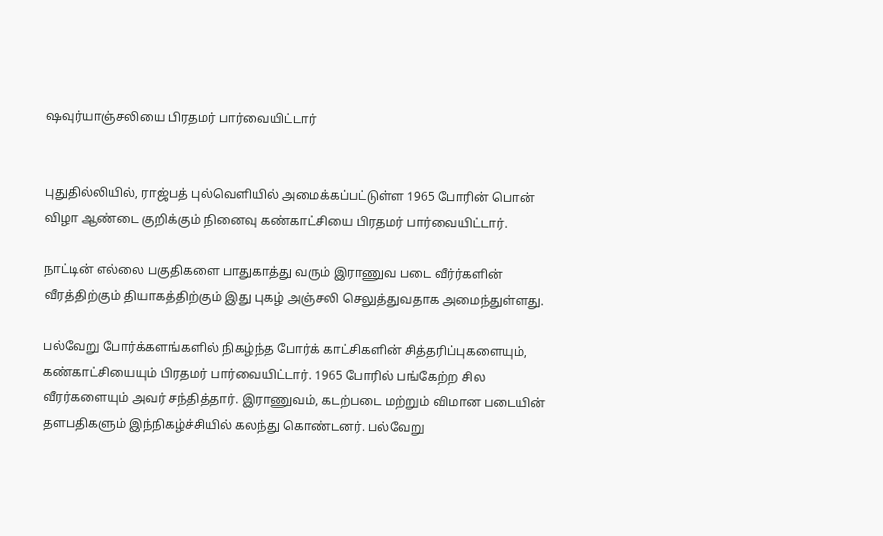ஷவுர்யாஞ்சலியை பிரதமர் பார்வையிட்டார்


புதுதில்லியில், ராஜ்பத் புல்வெளியில் அமைக்கப்பட்டுள்ள 1965 போரின் பொன் விழா ஆண்டை குறிக்கும் நினைவு கண்காட்சியை பிரதமர் பார்வையிட்டார்.

நாட்டின் எல்லை பகுதிகளை பாதுகாத்து வரும் இராணுவ படை வீர்ர்களின் வீரத்திற்கும் தியாகத்திற்கும் இது புகழ் அஞ்சலி செலுத்துவதாக அமைந்துள்ளது.

பல்வேறு போர்க்களங்களில் நிகழ்ந்த போர்க் காட்சிகளின் சித்தரிப்புகளையும், கண்காட்சியையும் பிரதமர் பார்வையிட்டார். 1965 போரில் பங்கேற்ற சில வீரர்களையும் அவர் சந்தித்தார். இராணுவம், கடற்படை மற்றும் விமான படையின் தளபதிகளும் இந்நிகழ்ச்சியில் கலந்து கொண்டனர். பல்வேறு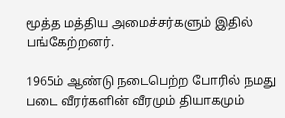மூத்த மத்திய அமைச்சர்களும் இதில் பங்கேற்றனர்.

1965ம் ஆண்டு நடைபெற்ற போரில் நமது படை வீரர்களின் வீரமும் தியாகமும்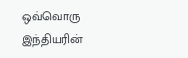ஒவ்வொரு இந்தியரின்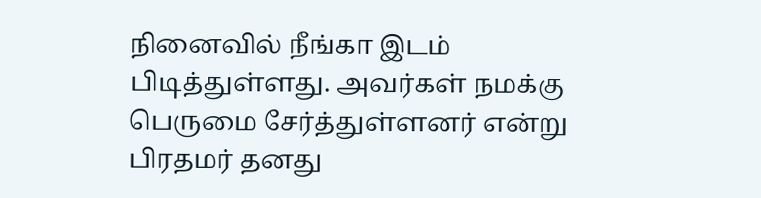நினைவில் நீங்கா இடம் பிடித்துள்ளது. அவர்கள் நமக்கு பெருமை சேர்த்துள்ளனர் என்று பிரதமர் தனது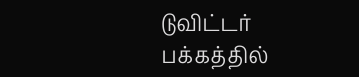டுவிட்டர் பக்கத்தில்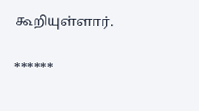கூறியுள்ளார்.

******